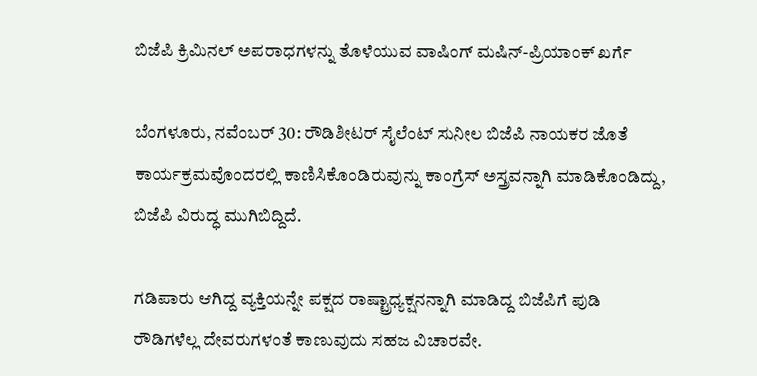ಬಿಜೆಪಿ ಕ್ರಿಮಿನಲ್ ಅಪರಾಧಗಳನ್ನು ತೊಳೆಯುವ ವಾಷಿಂಗ್ ಮಷಿನ್-ಪ್ರಿಯಾಂಕ್‌ ಖರ್ಗೆ

ಬೆಂಗಳೂರು, ನವೆಂಬರ್‌ 30: ರೌಡಿಶೀಟರ್ ಸೈಲೆಂಟ್ ಸುನೀಲ ಬಿಜೆಪಿ ನಾಯಕರ ಜೊತೆ ಕಾರ್ಯಕ್ರಮವೊಂದರಲ್ಲಿ ಕಾಣಿಸಿಕೊಂಡಿರುವುನ್ನು ಕಾಂಗ್ರೆಸ್‌ ಅಸ್ತ್ರವನ್ನಾಗಿ ಮಾಡಿಕೊಂಡಿದ್ದು, ಬಿಜೆಪಿ ವಿರುದ್ಧ ಮುಗಿಬಿದ್ದಿದೆ.

ಗಡಿಪಾರು ಆಗಿದ್ದ ವ್ಯಕ್ತಿಯನ್ನೇ ಪಕ್ಷದ ರಾಷ್ಟ್ರಾಧ್ಯಕ್ಷನನ್ನಾಗಿ ಮಾಡಿದ್ದ ಬಿಜೆಪಿಗೆ ಪುಡಿ ರೌಡಿಗಳೆಲ್ಲ ದೇವರುಗಳಂತೆ ಕಾಣುವುದು ಸಹಜ ವಿಚಾರವೇ.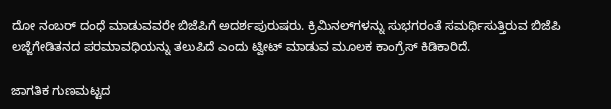ದೋ ನಂಬರ್ ದಂಧೆ ಮಾಡುವವರೇ ಬಿಜೆಪಿಗೆ ಅದರ್ಶಪುರುಷರು. ಕ್ರಿಮಿನಲ್‌ಗಳನ್ನು ಸುಭಗರಂತೆ ಸಮರ್ಥಿಸುತ್ತಿರುವ ಬಿಜೆಪಿ ಲಜ್ಜೆಗೇಡಿತನದ ಪರಮಾವಧಿಯನ್ನು ತಲುಪಿದೆ ಎಂದು ಟ್ವೀಟ್‌ ಮಾಡುವ ಮೂಲಕ ಕಾಂಗ್ರೆಸ್‌ ಕಿಡಿಕಾರಿದೆ.

ಜಾಗತಿಕ ಗುಣಮಟ್ಟದ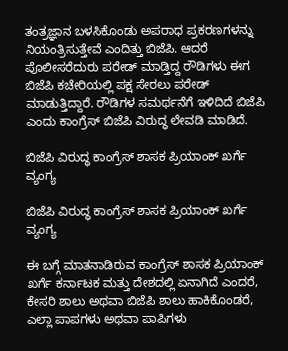ತಂತ್ರಜ್ಞಾನ ಬಳಸಿಕೊಂಡು ಅಪರಾಧ ಪ್ರಕರಣಗಳನ್ನು ನಿಯಂತ್ರಿಸುತ್ತೇವೆ ಎಂದಿತ್ತು ಬಿಜೆಪಿ. ಆದರೆ ಪೊಲೀಸರೆದುರು ಪರೇಡ್ ಮಾಡ್ತಿದ್ದ ರೌಡಿಗಳು ಈಗ ಬಿಜೆಪಿ ಕಚೇರಿಯಲ್ಲಿ ಪಕ್ಷ ಸೇರಲು ಪರೇಡ್ ಮಾಡುತ್ತಿದ್ದಾರೆ. ರೌಡಿಗಳ ಸಮರ್ಥನೆಗೆ ಇಳಿದಿದೆ ಬಿಜೆಪಿ ಎಂದು ಕಾಂಗ್ರೆಸ್‌ ಬಿಜೆಪಿ ವಿರುದ್ಧ ಲೇವಡಿ ಮಾಡಿದೆ.

ಬಿಜೆಪಿ ವಿರುದ್ಧ ಕಾಂಗ್ರೆಸ್‌ ಶಾಸಕ ಪ್ರಿಯಾಂಕ್ ಖರ್ಗೆ ವ್ಯಂಗ್ಯ

ಬಿಜೆಪಿ ವಿರುದ್ಧ ಕಾಂಗ್ರೆಸ್‌ ಶಾಸಕ ಪ್ರಿಯಾಂಕ್ ಖರ್ಗೆ ವ್ಯಂಗ್ಯ

ಈ ಬಗ್ಗೆ ಮಾತನಾಡಿರುವ ಕಾಂಗ್ರೆಸ್‌ ಶಾಸಕ ಪ್ರಿಯಾಂಕ್‌ ಖರ್ಗೆ ಕರ್ನಾಟಕ ಮತ್ತು ದೇಶದಲ್ಲಿ ಏನಾಗಿದೆ ಎಂದರೆ, ಕೇಸರಿ ಶಾಲು ಅಥವಾ ಬಿಜೆಪಿ ಶಾಲು ಹಾಕಿಕೊಂಡರೆ, ಎಲ್ಲಾ ಪಾಪಗಳು ಅಥವಾ ಪಾಪಿಗಳು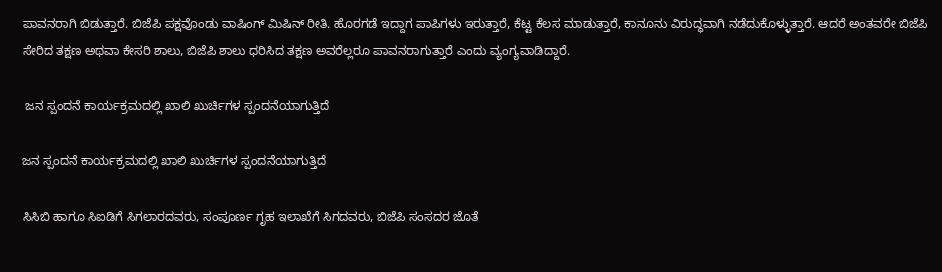ಪಾವನರಾಗಿ ಬಿಡುತ್ತಾರೆ. ಬಿಜೆಪಿ ಪಕ್ಷವೊಂಡು ವಾಷಿಂಗ್‌ ಮಿಷಿನ್‌ ರೀತಿ. ಹೊರಗಡೆ ಇದ್ದಾಗ ಪಾಪಿಗಳು ಇರುತ್ತಾರೆ, ಕೆಟ್ಟ ಕೆಲಸ ಮಾಡುತ್ತಾರೆ, ಕಾನೂನು ವಿರುದ್ಧವಾಗಿ ನಡೆದುಕೊಳ್ಳುತ್ತಾರೆ. ಆದರೆ ಅಂತವರೇ ಬಿಜೆಪಿ ಸೇರಿದ ತಕ್ಷಣ ಅಥವಾ ಕೇಸರಿ ಶಾಲು, ಬಿಜೆಪಿ ಶಾಲು ಧರಿಸಿದ ತಕ್ಷಣ ಅವರೆಲ್ಲರೂ ಪಾವನರಾಗುತ್ತಾರೆ ಎಂದು ವ್ಯಂಗ್ಯವಾಡಿದ್ದಾರೆ.

 ಜನ ಸ್ಪಂದನೆ ಕಾರ್ಯಕ್ರಮದಲ್ಲಿ ಖಾಲಿ ಖುರ್ಚಿಗಳ ಸ್ಪಂದನೆಯಾಗುತ್ತಿದೆ

ಜನ ಸ್ಪಂದನೆ ಕಾರ್ಯಕ್ರಮದಲ್ಲಿ ಖಾಲಿ ಖುರ್ಚಿಗಳ ಸ್ಪಂದನೆಯಾಗುತ್ತಿದೆ

ಸಿಸಿಬಿ ಹಾಗೂ ಸಿಐಡಿಗೆ ಸಿಗಲಾರದವರು, ಸಂಪೂರ್ಣ ಗೃಹ ಇಲಾಖೆಗೆ ಸಿಗದವರು, ಬಿಜೆಪಿ ಸಂಸದರ ಜೊತೆ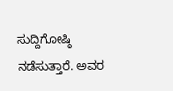ಸುದ್ದಿಗೋಷ್ಠಿ ನಡೆಸುತ್ತಾರೆ. ಅವರ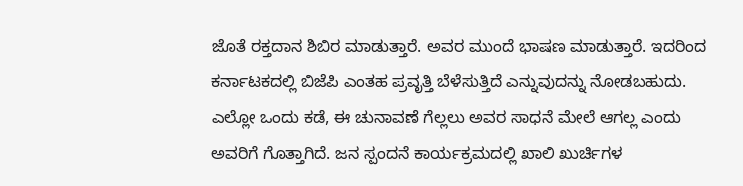ಜೊತೆ ರಕ್ತದಾನ ಶಿಬಿರ ಮಾಡುತ್ತಾರೆ. ಅವರ ಮುಂದೆ ಭಾಷಣ ಮಾಡುತ್ತಾರೆ. ಇದರಿಂದ ಕರ್ನಾಟಕದಲ್ಲಿ ಬಿಜೆಪಿ ಎಂತಹ ಪ್ರವೃತ್ತಿ ಬೆಳೆಸುತ್ತಿದೆ ಎನ್ನುವುದನ್ನು ನೋಡಬಹುದು. ಎಲ್ಲೋ ಒಂದು ಕಡೆ, ಈ ಚುನಾವಣೆ ಗೆಲ್ಲಲು ಅವರ ಸಾಧನೆ ಮೇಲೆ ಆಗಲ್ಲ ಎಂದು ಅವರಿಗೆ ಗೊತ್ತಾಗಿದೆ. ಜನ ಸ್ಪಂದನೆ ಕಾರ್ಯಕ್ರಮದಲ್ಲಿ ಖಾಲಿ ಖುರ್ಚಿಗಳ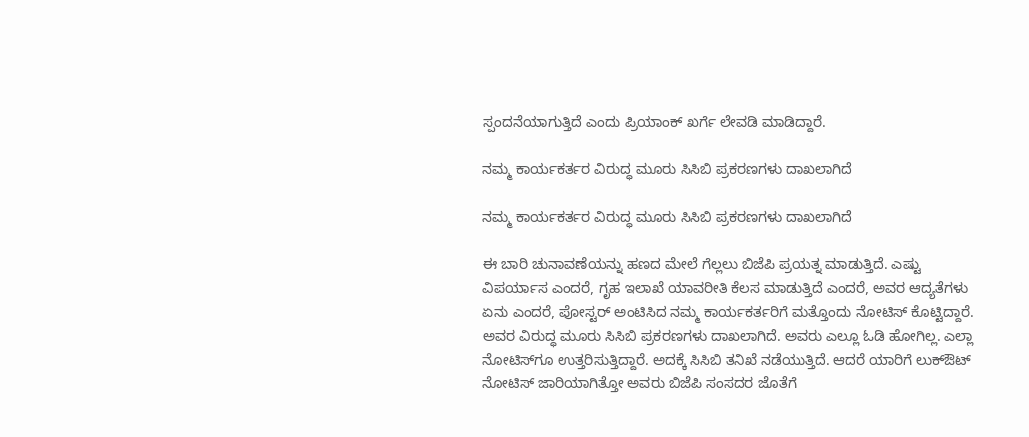ಸ್ಪಂದನೆಯಾಗುತ್ತಿದೆ ಎಂದು ಪ್ರಿಯಾಂಕ್‌ ಖರ್ಗೆ ಲೇವಡಿ ಮಾಡಿದ್ದಾರೆ.

ನಮ್ಮ ಕಾರ್ಯಕರ್ತರ ವಿರುದ್ಧ ಮೂರು ಸಿಸಿಬಿ ಪ್ರಕರಣಗಳು ದಾಖಲಾಗಿದೆ

ನಮ್ಮ ಕಾರ್ಯಕರ್ತರ ವಿರುದ್ಧ ಮೂರು ಸಿಸಿಬಿ ಪ್ರಕರಣಗಳು ದಾಖಲಾಗಿದೆ

ಈ ಬಾರಿ ಚುನಾವಣೆಯನ್ನು ಹಣದ ಮೇಲೆ ಗೆಲ್ಲಲು ಬಿಜೆಪಿ ಪ್ರಯತ್ನ ಮಾಡುತ್ತಿದೆ. ಎಷ್ಟು ವಿಪರ್ಯಾಸ ಎಂದರೆ, ಗೃಹ ಇಲಾಖೆ ಯಾವರೀತಿ ಕೆಲಸ ಮಾಡುತ್ತಿದೆ ಎಂದರೆ, ಅವರ ಆದ್ಯತೆಗಳು ಏನು ಎಂದರೆ, ಪೋಸ್ಟರ್‌ ಅಂಟಿಸಿದ ನಮ್ಮ ಕಾರ್ಯಕರ್ತರಿಗೆ ಮತ್ತೊಂದು ನೋಟಿಸ್‌ ಕೊಟ್ಟಿದ್ದಾರೆ. ಅವರ ವಿರುದ್ಧ ಮೂರು ಸಿಸಿಬಿ ಪ್ರಕರಣಗಳು ದಾಖಲಾಗಿದೆ. ಅವರು ಎಲ್ಲೂ ಓಡಿ ಹೋಗಿಲ್ಲ. ಎಲ್ಲಾ ನೋಟಿಸ್‌ಗೂ ಉತ್ತರಿಸುತ್ತಿದ್ದಾರೆ. ಅದಕ್ಕೆ ಸಿಸಿಬಿ ತನಿಖೆ ನಡೆಯುತ್ತಿದೆ. ಆದರೆ ಯಾರಿಗೆ ಲುಕ್‌ಔಟ್‌ ನೋಟಿಸ್‌ ಜಾರಿಯಾಗಿತ್ತೋ ಅವರು ಬಿಜೆಪಿ ಸಂಸದರ ಜೊತೆಗೆ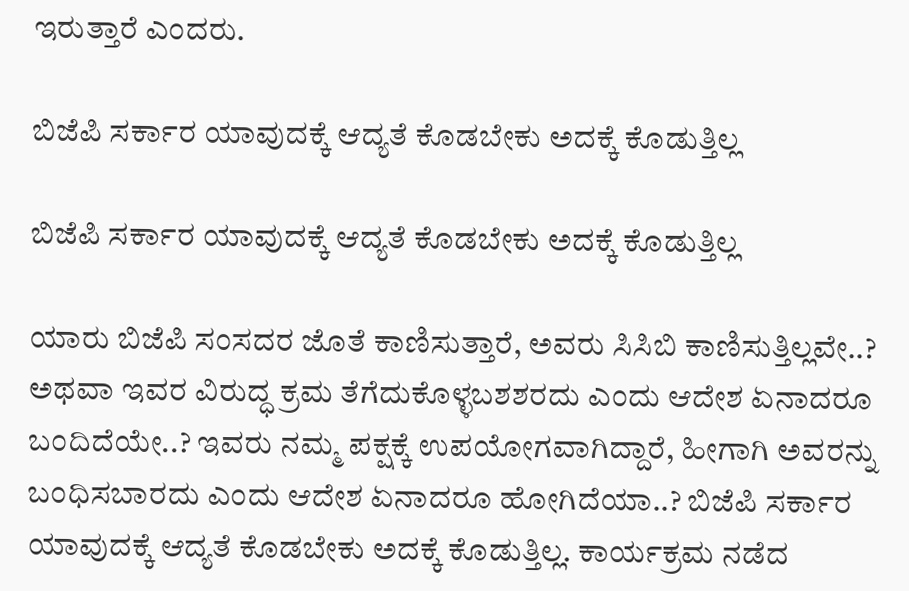ಇರುತ್ತಾರೆ ಎಂದರು.

ಬಿಜೆಪಿ ಸರ್ಕಾರ ಯಾವುದಕ್ಕೆ ಆದ್ಯತೆ ಕೊಡಬೇಕು ಅದಕ್ಕೆ ಕೊಡುತ್ತಿಲ್ಲ

ಬಿಜೆಪಿ ಸರ್ಕಾರ ಯಾವುದಕ್ಕೆ ಆದ್ಯತೆ ಕೊಡಬೇಕು ಅದಕ್ಕೆ ಕೊಡುತ್ತಿಲ್ಲ

ಯಾರು ಬಿಜೆಪಿ ಸಂಸದರ ಜೊತೆ ಕಾಣಿಸುತ್ತಾರೆ, ಅವರು ಸಿಸಿಬಿ ಕಾಣಿಸುತ್ತಿಲ್ಲವೇ..? ಅಥವಾ ಇವರ ವಿರುದ್ಧ ಕ್ರಮ ತೆಗೆದುಕೊಳ್ಳಬಶಶರದು ಎಂದು ಆದೇಶ ಏನಾದರೂ ಬಂದಿದೆಯೇ..? ಇವರು ನಮ್ಮ ಪಕ್ಷಕ್ಕೆ ಉಪಯೋಗವಾಗಿದ್ದಾರೆ, ಹೀಗಾಗಿ ಅವರನ್ನು ಬಂಧಿಸಬಾರದು ಎಂದು ಆದೇಶ ಏನಾದರೂ ಹೋಗಿದೆಯಾ..? ಬಿಜೆಪಿ ಸರ್ಕಾರ ಯಾವುದಕ್ಕೆ ಆದ್ಯತೆ ಕೊಡಬೇಕು ಅದಕ್ಕೆ ಕೊಡುತ್ತಿಲ್ಲ. ಕಾರ್ಯಕ್ರಮ ನಡೆದ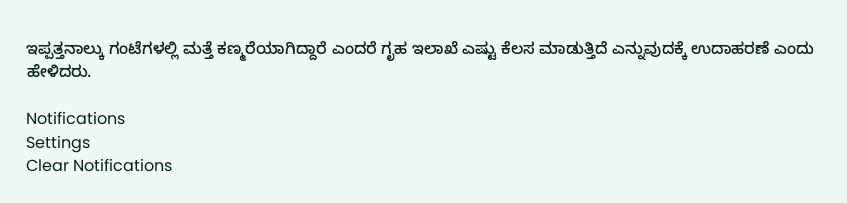ಇಪ್ಪತ್ತನಾಲ್ಕು ಗಂಟೆಗಳಲ್ಲಿ ಮತ್ತೆ ಕಣ್ಮರೆಯಾಗಿದ್ದಾರೆ ಎಂದರೆ ಗೃಹ ಇಲಾಖೆ ಎಷ್ಟು ಕೆಲಸ ಮಾಡುತ್ತಿದೆ ಎನ್ನುವುದಕ್ಕೆ ಉದಾಹರಣೆ ಎಂದು ಹೇಳಿದರು.

Notifications
Settings
Clear Notifications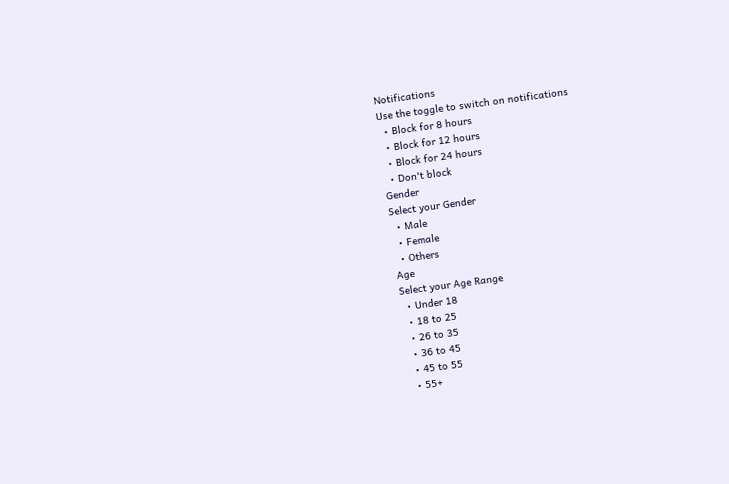Notifications
Use the toggle to switch on notifications
  • Block for 8 hours
  • Block for 12 hours
  • Block for 24 hours
  • Don't block
Gender
Select your Gender
  • Male
  • Female
  • Others
Age
Select your Age Range
  • Under 18
  • 18 to 25
  • 26 to 35
  • 36 to 45
  • 45 to 55
  • 55+